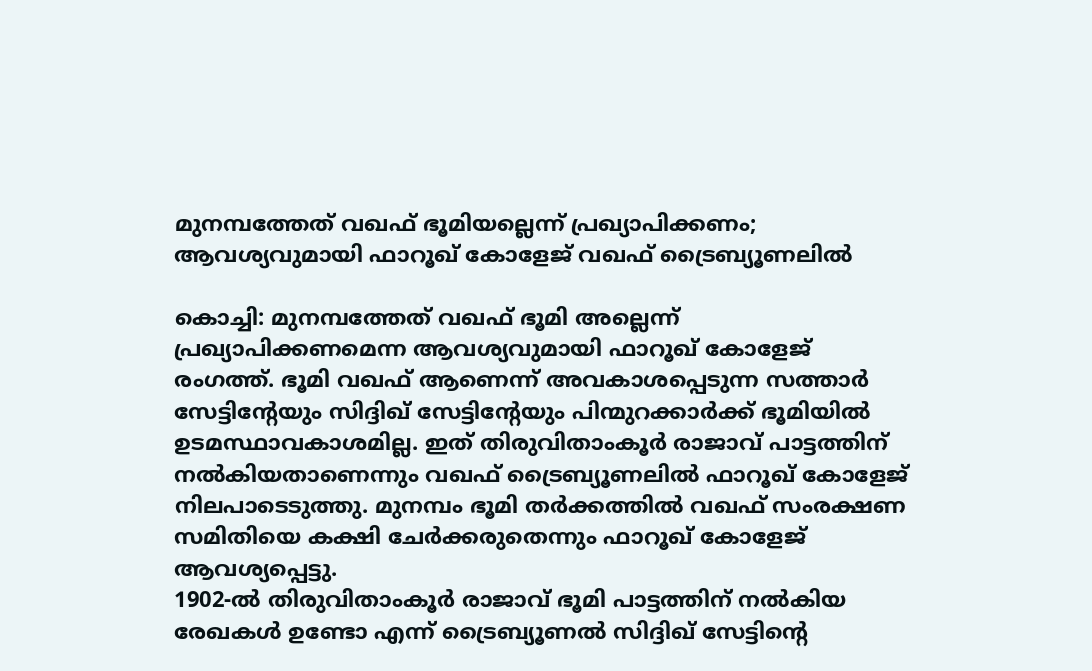മുനമ്പത്തേത് വഖഫ് ഭൂമിയല്ലെന്ന് പ്രഖ്യാപിക്കണം; ആവശ്യവുമായി ഫാറൂഖ് കോളേജ് വഖഫ് ട്രൈബ്യൂണലിൽ

കൊച്ചി: മുനമ്പത്തേത് വഖഫ് ഭൂമി അല്ലെന്ന് പ്രഖ്യാപിക്കണമെന്ന ആവശ്യവുമായി ഫാറൂഖ് കോളേജ് രംഗത്ത്. ഭൂമി വഖഫ് ആണെന്ന് അവകാശപ്പെടുന്ന സത്താർ സേട്ടിന്റേയും സിദ്ദിഖ് സേട്ടിന്റേയും പിന്മുറക്കാർക്ക് ഭൂമിയിൽ ഉടമസ്ഥാവകാശമില്ല. ഇത് തിരുവിതാംകൂർ രാജാവ് പാട്ടത്തിന് നൽകിയതാണെന്നും വഖഫ് ട്രൈബ്യൂണലിൽ ഫാറൂഖ് കോളേജ് നിലപാടെടുത്തു. മുനമ്പം ഭൂമി തർക്കത്തിൽ വഖഫ് സംരക്ഷണ സമിതിയെ കക്ഷി ചേർക്കരുതെന്നും ഫാറൂഖ് കോളേജ് ആവശ്യപ്പെട്ടു.
1902-ൽ തിരുവിതാംകൂർ രാജാവ് ഭൂമി പാട്ടത്തിന് നൽകിയ രേഖകൾ ഉണ്ടോ എന്ന് ട്രൈബ്യൂണൽ സിദ്ദിഖ് സേട്ടിന്റെ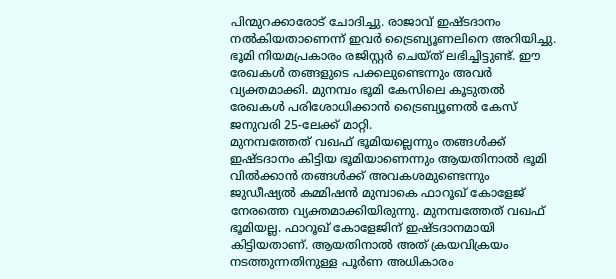പിന്മുറക്കാരോട് ചോദിച്ചു. രാജാവ് ഇഷ്ടദാനം നൽകിയതാണെന്ന് ഇവർ ട്രൈബ്യൂണലിനെ അറിയിച്ചു. ഭൂമി നിയമപ്രകാരം രജിസ്റ്റർ ചെയ്ത് ലഭിച്ചിട്ടുണ്ട്. ഈ രേഖകൾ തങ്ങളുടെ പക്കലുണ്ടെന്നും അവർ വ്യക്തമാക്കി. മുനമ്പം ഭൂമി കേസിലെ കൂടുതൽ രേഖകൾ പരിശോധിക്കാൻ ട്രൈബ്യൂണൽ കേസ് ജനുവരി 25-ലേക്ക് മാറ്റി.
മുനമ്പത്തേത് വഖഫ് ഭൂമിയല്ലെന്നും തങ്ങൾക്ക് ഇഷ്ടദാനം കിട്ടിയ ഭൂമിയാണെന്നും ആയതിനാൽ ഭൂമി വിൽക്കാൻ തങ്ങൾക്ക് അവകശമുണ്ടെന്നും ജുഡീഷ്യൽ കമ്മിഷൻ മുമ്പാകെ ഫാറൂഖ് കോളേജ് നേരത്തെ വ്യക്തമാക്കിയിരുന്നു. മുനമ്പത്തേത് വഖഫ് ഭൂമിയല്ല. ഫാറൂഖ് കോളേജിന് ഇഷ്ടദാനമായി കിട്ടിയതാണ്. ആയതിനാൽ അത് ക്രയവിക്രയം നടത്തുന്നതിനുള്ള പൂർണ അധികാരം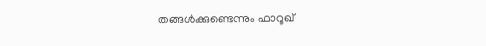തങ്ങൾക്കുണ്ടെന്നും ഫാറൂഖ്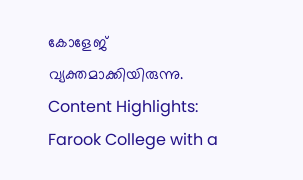കോളേജ് വ്യക്തമാക്കിയിരുന്നു.
Content Highlights: Farook College with a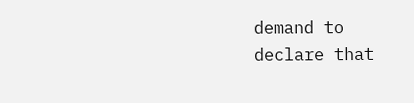demand to declare that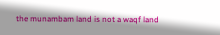the munambam land is not a waqf land